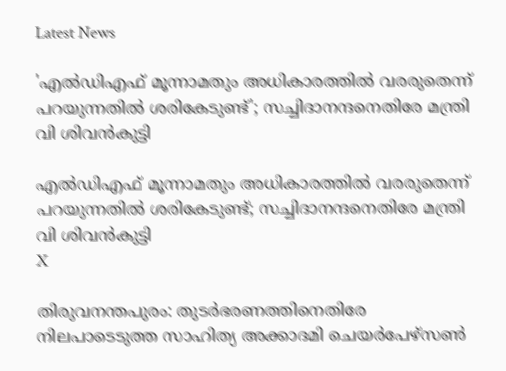Latest News

'എല്‍ഡിഎഫ് മൂന്നാമതും അധികാരത്തില്‍ വരരുതെന്ന് പറയുന്നതില്‍ ശരികേടുണ്ട്'; സച്ചിദാനന്ദനെതിരേ മന്ത്രി വി ശിവന്‍കുട്ടി

എല്‍ഡിഎഫ് മൂന്നാമതും അധികാരത്തില്‍ വരരുതെന്ന് പറയുന്നതില്‍ ശരികേടുണ്ട്; സച്ചിദാനന്ദനെതിരേ മന്ത്രി വി ശിവന്‍കുട്ടി
X

തിരുവനന്തപുരം: തുടര്‍ഭരണത്തിനെതിരേ നിലപാടെടുത്ത സാഹിത്യ അക്കാദമി ചെയര്‍പേഴ്‌സണ്‍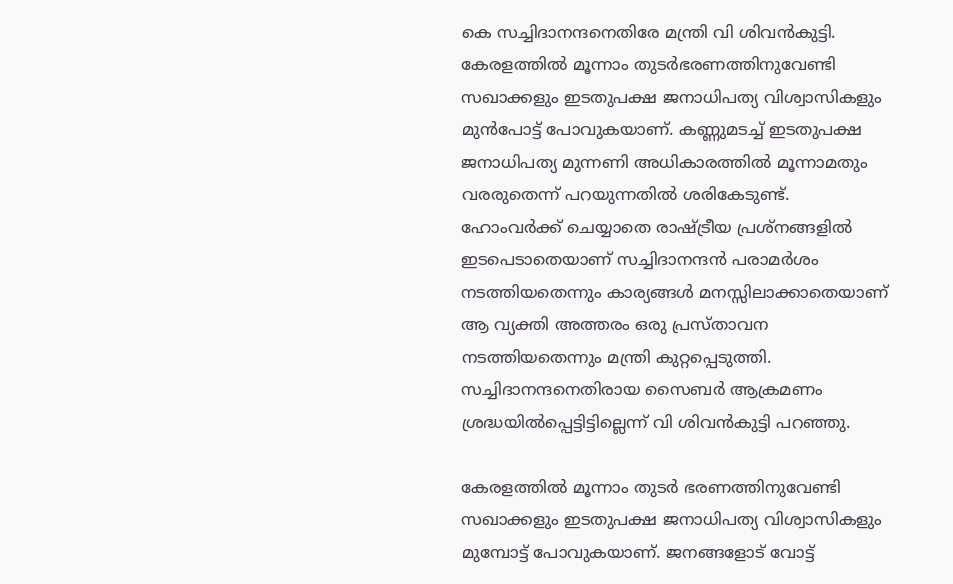കെ സച്ചിദാനന്ദനെതിരേ മന്ത്രി വി ശിവന്‍കുട്ടി. കേരളത്തില്‍ മൂന്നാം തുടര്‍ഭരണത്തിനുവേണ്ടി സഖാക്കളും ഇടതുപക്ഷ ജനാധിപത്യ വിശ്വാസികളും മുന്‍പോട്ട് പോവുകയാണ്. കണ്ണുമടച്ച് ഇടതുപക്ഷ ജനാധിപത്യ മുന്നണി അധികാരത്തില്‍ മൂന്നാമതും വരരുതെന്ന് പറയുന്നതില്‍ ശരികേടുണ്ട്. ഹോംവര്‍ക്ക് ചെയ്യാതെ രാഷ്ട്രീയ പ്രശ്‌നങ്ങളില്‍ ഇടപെടാതെയാണ് സച്ചിദാനന്ദന്‍ പരാമര്‍ശം നടത്തിയതെന്നും കാര്യങ്ങള്‍ മനസ്സിലാക്കാതെയാണ് ആ വ്യക്തി അത്തരം ഒരു പ്രസ്താവന നടത്തിയതെന്നും മന്ത്രി കുറ്റപ്പെടുത്തി. സച്ചിദാനന്ദനെതിരായ സൈബര്‍ ആക്രമണം ശ്രദ്ധയില്‍പ്പെട്ടിട്ടില്ലെന്ന് വി ശിവന്‍കുട്ടി പറഞ്ഞു.

കേരളത്തില്‍ മൂന്നാം തുടര്‍ ഭരണത്തിനുവേണ്ടി സഖാക്കളും ഇടതുപക്ഷ ജനാധിപത്യ വിശ്വാസികളും മുമ്പോട്ട് പോവുകയാണ്. ജനങ്ങളോട് വോട്ട്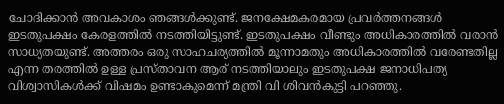ചോദിക്കാന്‍ അവകാശം ഞങ്ങള്‍ക്കുണ്ട്. ജനക്ഷേമകരമായ പ്രവര്‍ത്തനങ്ങള്‍ ഇടതുപക്ഷം കേരളത്തില്‍ നടത്തിയിട്ടുണ്ട്. ഇടതുപക്ഷം വീണ്ടും അധികാരത്തില്‍ വരാന്‍ സാധ്യതയുണ്ട്. അത്തരം ഒരു സാഹചര്യത്തില്‍ മൂന്നാമതും അധികാരത്തില്‍ വരേണ്ടതില്ല എന്ന തരത്തില്‍ ഉള്ള പ്രസ്താവന ആര് നടത്തിയാലും ഇടതുപക്ഷ ജനാധിപത്യ വിശ്വാസികള്‍ക്ക് വിഷമം ഉണ്ടാകുമെന്ന് മന്ത്രി വി ശിവന്‍കുട്ടി പറഞ്ഞു.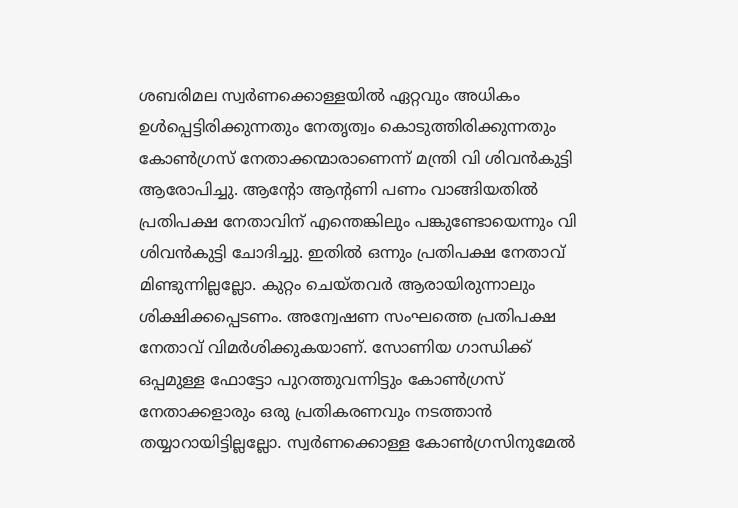ശബരിമല സ്വര്‍ണക്കൊള്ളയില്‍ ഏറ്റവും അധികം ഉള്‍പ്പെട്ടിരിക്കുന്നതും നേതൃത്വം കൊടുത്തിരിക്കുന്നതും കോണ്‍ഗ്രസ് നേതാക്കന്മാരാണെന്ന് മന്ത്രി വി ശിവന്‍കുട്ടി ആരോപിച്ചു. ആന്റോ ആന്റണി പണം വാങ്ങിയതില്‍ പ്രതിപക്ഷ നേതാവിന് എന്തെങ്കിലും പങ്കുണ്ടോയെന്നും വി ശിവന്‍കുട്ടി ചോദിച്ചു. ഇതില്‍ ഒന്നും പ്രതിപക്ഷ നേതാവ് മിണ്ടുന്നില്ലല്ലോ. കുറ്റം ചെയ്തവര്‍ ആരായിരുന്നാലും ശിക്ഷിക്കപ്പെടണം. അന്വേഷണ സംഘത്തെ പ്രതിപക്ഷ നേതാവ് വിമര്‍ശിക്കുകയാണ്. സോണിയ ഗാന്ധിക്ക് ഒപ്പമുള്ള ഫോട്ടോ പുറത്തുവന്നിട്ടും കോണ്‍ഗ്രസ് നേതാക്കളാരും ഒരു പ്രതികരണവും നടത്താന്‍ തയ്യാറായിട്ടില്ലല്ലോ. സ്വര്‍ണക്കൊള്ള കോണ്‍ഗ്രസിനുമേല്‍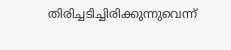തിരിച്ചടിച്ചിരിക്കുന്നുവെന്ന്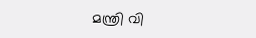മന്ത്രി വി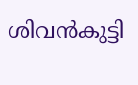ശിവന്‍കുട്ടി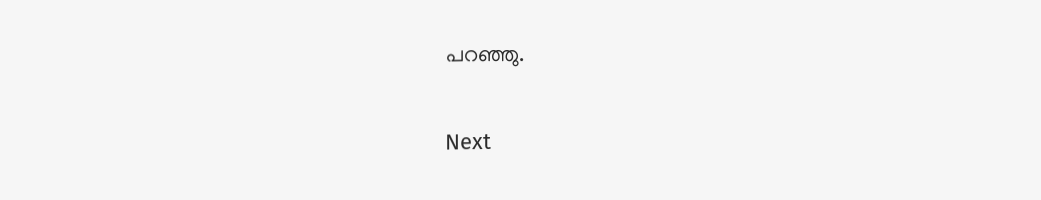പറഞ്ഞു.

Next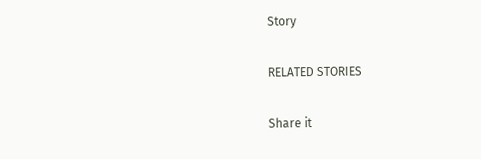Story

RELATED STORIES

Share it